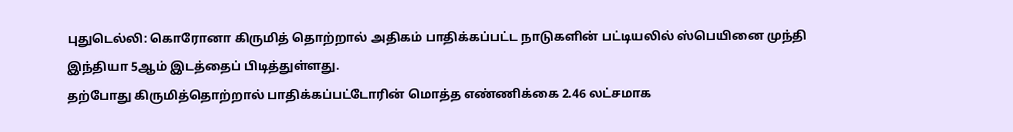புதுடெல்லி: கொரோனா கிருமித் தொற்றால் அதிகம் பாதிக்கப்பட்ட நாடுகளின் பட்டியலில் ஸ்பெயினை முந்தி இந்தியா 5ஆம் இடத்தைப் பிடித்துள்ளது.
தற்போது கிருமித்தொற்றால் பாதிக்கப்பட்டோரின் மொத்த எண்ணிக்கை 2.46 லட்சமாக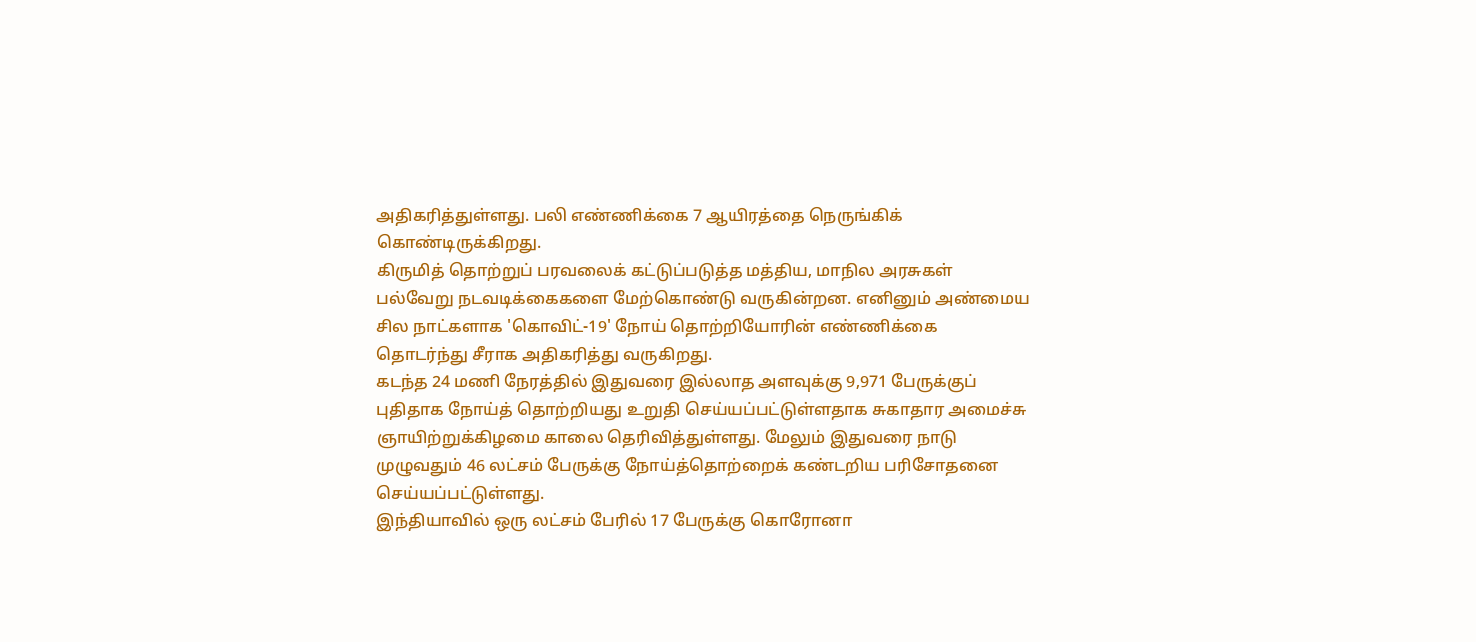அதிகரித்துள்ளது. பலி எண்ணிக்கை 7 ஆயிரத்தை நெருங்கிக் கொண்டிருக்கிறது.
கிருமித் தொற்றுப் பரவலைக் கட்டுப்படுத்த மத்திய, மாநில அரசுகள் பல்வேறு நடவடிக்கைகளை மேற்கொண்டு வருகின்றன. எனினும் அண்மைய சில நாட்களாக 'கொவிட்-19' நோய் தொற்றியோரின் எண்ணிக்கை தொடர்ந்து சீராக அதிகரித்து வருகிறது.
கடந்த 24 மணி நேரத்தில் இதுவரை இல்லாத அளவுக்கு 9,971 பேருக்குப் புதிதாக நோய்த் தொற்றியது உறுதி செய்யப்பட்டுள்ளதாக சுகாதார அமைச்சு ஞாயிற்றுக்கிழமை காலை தெரிவித்துள்ளது. மேலும் இதுவரை நாடு முழுவதும் 46 லட்சம் பேருக்கு நோய்த்தொற்றைக் கண்டறிய பரிசோதனை செய்யப்பட்டுள்ளது.
இந்தியாவில் ஒரு லட்சம் பேரில் 17 பேருக்கு கொரோனா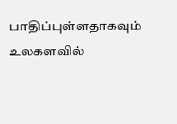பாதிப்புள்ளதாகவும் உலகளவில்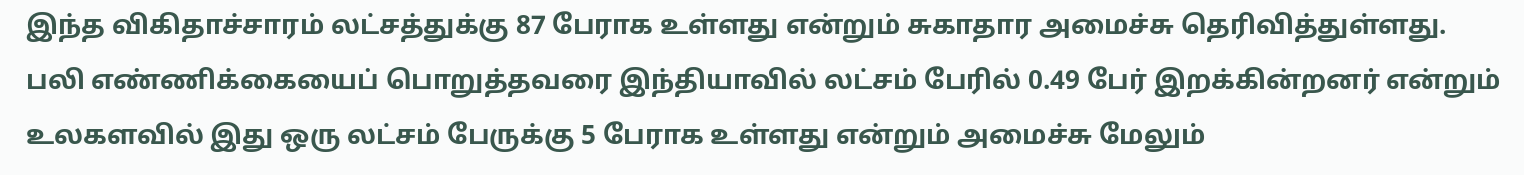இந்த விகிதாச்சாரம் லட்சத்துக்கு 87 பேராக உள்ளது என்றும் சுகாதார அமைச்சு தெரிவித்துள்ளது.
பலி எண்ணிக்கையைப் பொறுத்தவரை இந்தியாவில் லட்சம் பேரில் 0.49 பேர் இறக்கின்றனர் என்றும் உலகளவில் இது ஒரு லட்சம் பேருக்கு 5 பேராக உள்ளது என்றும் அமைச்சு மேலும்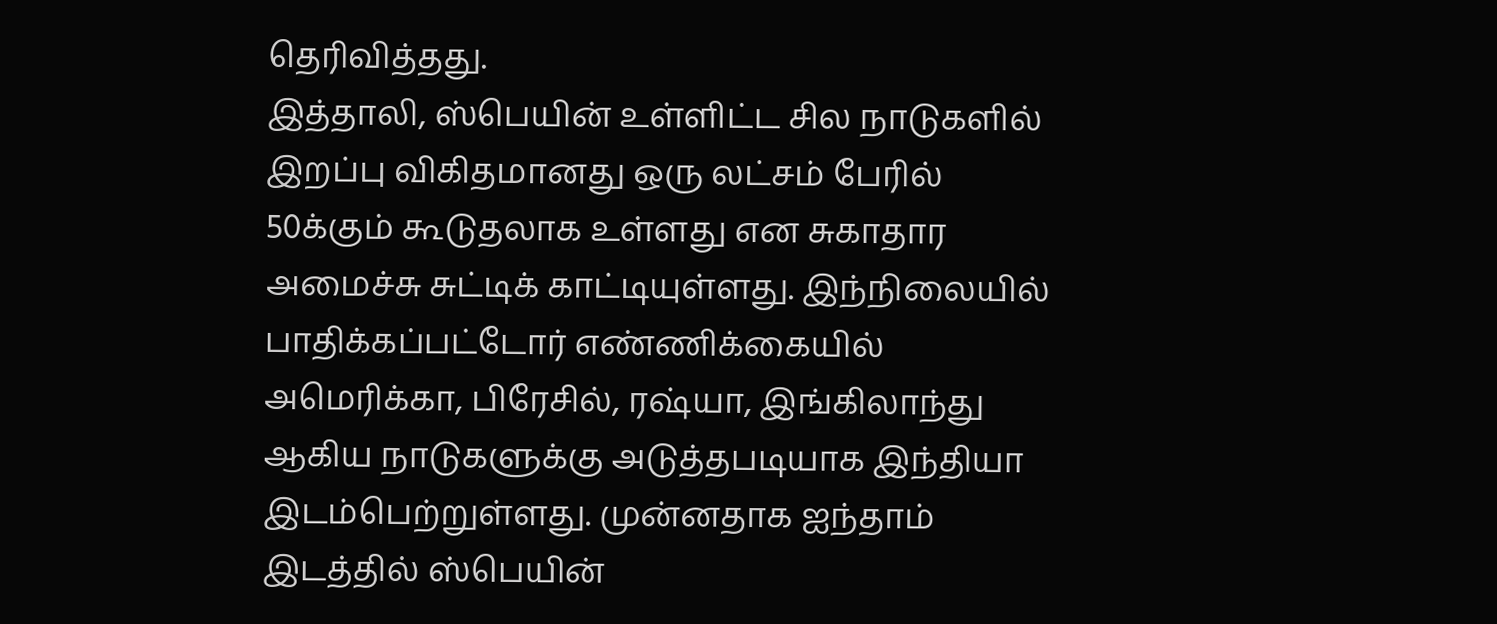தெரிவித்தது.
இத்தாலி, ஸ்பெயின் உள்ளிட்ட சில நாடுகளில் இறப்பு விகிதமானது ஒரு லட்சம் பேரில் 50க்கும் கூடுதலாக உள்ளது என சுகாதார அமைச்சு சுட்டிக் காட்டியுள்ளது. இந்நிலையில் பாதிக்கப்பட்டோர் எண்ணிக்கையில் அமெரிக்கா, பிரேசில், ரஷ்யா, இங்கிலாந்து ஆகிய நாடுகளுக்கு அடுத்தபடியாக இந்தியா இடம்பெற்றுள்ளது. முன்னதாக ஐந்தாம் இடத்தில் ஸ்பெயின்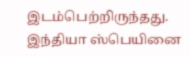இடம்பெற்றிருந்தது. இந்தியா ஸ்பெயினை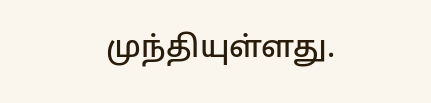முந்தியுள்ளது.